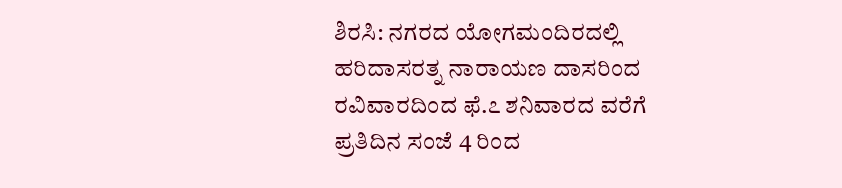ಶಿರಸಿ: ನಗರದ ಯೋಗಮಂದಿರದಲ್ಲಿ
ಹರಿದಾಸರತ್ನ ನಾರಾಯಣ ದಾಸರಿಂದ ರವಿವಾರದಿಂದ ಫೆ.೭ ಶನಿವಾರದ ವರೆಗೆ ಪ್ರತಿದಿನ ಸಂಜೆ 4 ರಿಂದ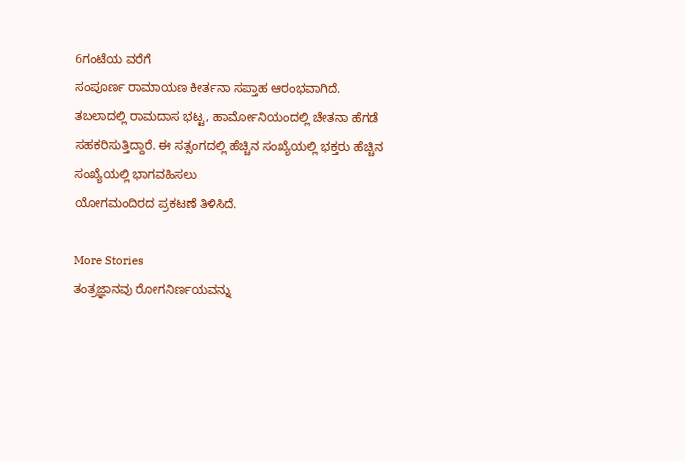6ಗಂಟೆಯ ವರೆಗೆ
ಸಂಪೂರ್ಣ ರಾಮಾಯಣ ಕೀರ್ತನಾ ಸಪ್ತಾಹ ಆರಂಭವಾಗಿದೆ. ತಬಲಾದಲ್ಲಿ ರಾಮದಾಸ ಭಟ್ಟ, ಹಾರ್ಮೋನಿಯಂದಲ್ಲಿ ಚೇತನಾ ಹೆಗಡೆ ಸಹಕರಿಸುತ್ತಿದ್ದಾರೆ. ಈ ಸತ್ಸಂಗದಲ್ಲಿ ಹೆಚ್ಚಿನ ಸಂಖ್ಯೆಯಲ್ಲಿ ಭಕ್ತರು ಹೆಚ್ಚಿನ ಸಂಖ್ಯೆಯಲ್ಲಿ ಭಾಗವಹಿಸಲು
ಯೋಗಮಂದಿರದ ಪ್ರಕಟಣೆ ತಿಳಿಸಿದೆ.

More Stories
ತಂತ್ರಜ್ಞಾನವು ರೋಗನಿರ್ಣಯವನ್ನು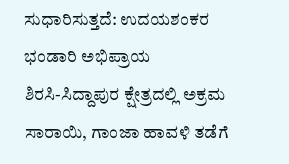ಸುಧಾರಿಸುತ್ತದೆ: ಉದಯಶಂಕರ ಭಂಡಾರಿ ಅಭಿಪ್ರಾಯ
ಶಿರಸಿ-ಸಿದ್ದಾಪುರ ಕ್ಷೇತ್ರದಲ್ಲಿ ಅಕ್ರಮ ಸಾರಾಯಿ, ಗಾಂಜಾ ಹಾವಳಿ ತಡೆಗೆ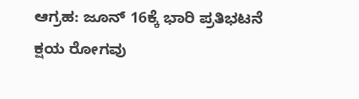ಆಗ್ರಹ: ಜೂನ್ 16ಕ್ಕೆ ಭಾರಿ ಪ್ರತಿಭಟನೆ
ಕ್ಷಯ ರೋಗವು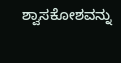ಶ್ವಾಸಕೋಶವನ್ನು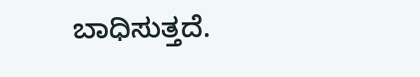ಬಾಧಿಸುತ್ತದೆ.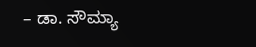– ಡಾ. ಸೌಮ್ಯಾ